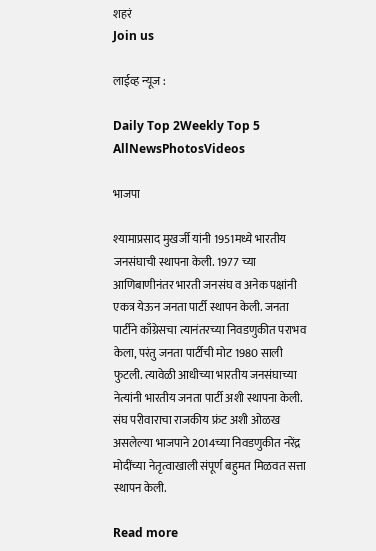शहरं
Join us

लाईव्ह न्यूज :

Daily Top 2Weekly Top 5
AllNewsPhotosVideos

भाजपा

श्यामाप्रसाद मुखर्जी यांनी 1951मध्ये भारतीय जनसंघाची स्थापना केली. 1977 च्या आणिबाणीनंतर भारती जनसंघ व अनेक पक्षांनी एकत्र येऊन जनता पार्टी स्थापन केली. जनता पार्टीने काँग्रेसचा त्यानंतरच्या निवडणुकीत पराभव केला, परंतु जनता पार्टीची मोट 1980 साली फुटली. त्यावेळी आधीच्या भारतीय जनसंघाच्या नेत्यांनी भारतीय जनता पार्टी अशी स्थापना केली. संघ परीवाराचा राजकीय फ्रंट अशी ओळख असलेल्या भाजपाने 2014च्या निवडणुकीत नरेंद्र मोदींच्या नेतृत्वाखाली संपूर्ण बहुमत मिळवत सत्ता स्थापन केली.

Read more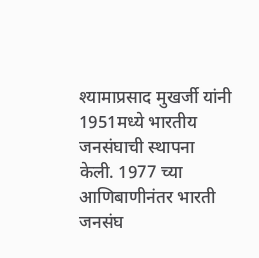श्यामाप्रसाद मुखर्जी यांनी 1951मध्ये भारतीय जनसंघाची स्थापना केली. 1977 च्या आणिबाणीनंतर भारती जनसंघ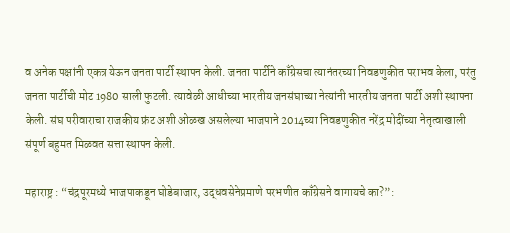व अनेक पक्षांनी एकत्र येऊन जनता पार्टी स्थापन केली. जनता पार्टीने काँग्रेसचा त्यानंतरच्या निवडणुकीत पराभव केला, परंतु जनता पार्टीची मोट 1980 साली फुटली. त्यावेळी आधीच्या भारतीय जनसंघाच्या नेत्यांनी भारतीय जनता पार्टी अशी स्थापना केली. संघ परीवाराचा राजकीय फ्रंट अशी ओळख असलेल्या भाजपाने 2014च्या निवडणुकीत नरेंद्र मोदींच्या नेतृत्वाखाली संपूर्ण बहुमत मिळवत सत्ता स्थापन केली.

महाराष्ट्र : “चंद्रपूरमध्ये भाजपाकडून घोडेबाजार, उद्धवसेनेप्रमाणे परभणीत काँग्रेसने वागायचे का?”: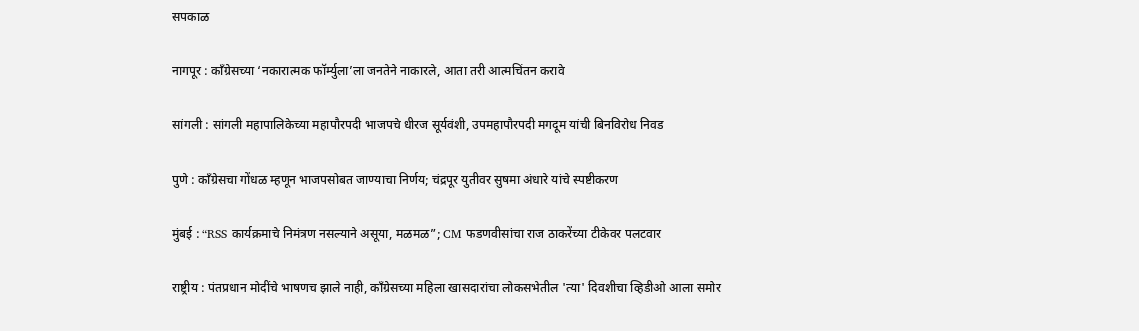सपकाळ

नागपूर : काँग्रेसच्या ‘नकारात्मक फॉर्म्युला’ला जनतेने नाकारले, आता तरी आत्मचिंतन करावे

सांगली : सांगली महापालिकेच्या महापौरपदी भाजपचे धीरज सूर्यवंशी, उपमहापौरपदी मगदूम यांची बिनविरोध निवड

पुणे : काँग्रेसचा गोंधळ म्हणून भाजपसोबत जाण्याचा निर्णय; चंद्रपूर युतीवर सुषमा अंधारे यांचे स्पष्टीकरण

मुंबई : “RSS कार्यक्रमाचे निमंत्रण नसल्याने असूया, मळमळ”; CM फडणवीसांचा राज ठाकरेंच्या टीकेवर पलटवार

राष्ट्रीय : पंतप्रधान मोदींचे भाषणच झाले नाही, काँग्रेसच्या महिला खासदारांचा लोकसभेतील 'त्या' दिवशीचा व्हिडीओ आला समोर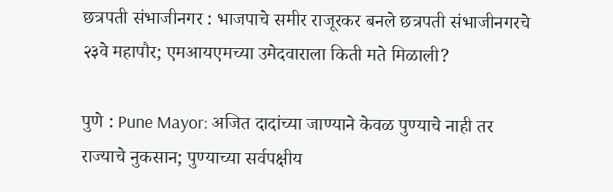छत्रपती संभाजीनगर : भाजपाचे समीर राजूरकर बनले छत्रपती संभाजीनगरचे २३वे महापौर; एमआयएमच्या उमेदवाराला किती मते मिळाली?

पुणे : Pune Mayor: अजित दादांच्या जाण्याने केवळ पुण्याचे नाही तर राज्याचे नुकसान; पुण्याच्या सर्वपक्षीय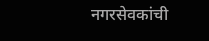नगरसेवकांची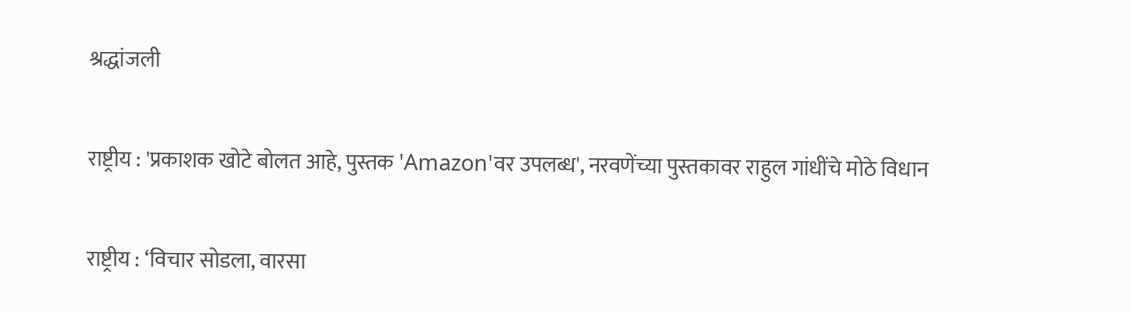श्रद्धांजली

राष्ट्रीय : 'प्रकाशक खोटे बोलत आहे, पुस्तक 'Amazon'वर उपलब्ध', नरवणेंच्या पुस्तकावर राहुल गांधींचे मोठे विधान

राष्ट्रीय : ‘विचार सोडला, वारसा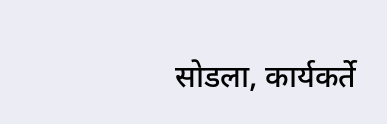सोडला, कार्यकर्ते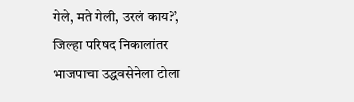गेले, मते गेली, उरलं काय?’, जिल्हा परिषद निकालांतर भाजपाचा उद्धवसेनेला टोला